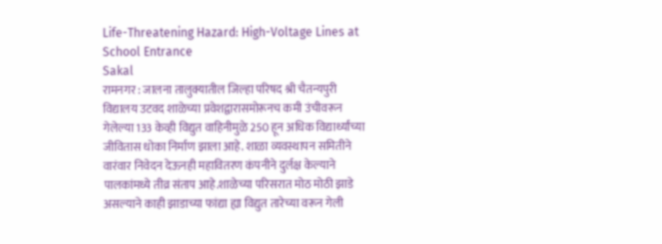Life-Threatening Hazard: High-Voltage Lines at School Entrance
Sakal
रामनगर : जालना तालुक्यातील जिल्हा परिषद श्री चैतन्यपुरी विद्यालय उटवद शाळेच्या प्रवेशद्वारासमोरूनच कमी उंचीवरून गेलेल्या 133 केव्ही विद्युत वाहिनीमुळे 250 हून अधिक विद्यार्थ्यांच्या जीवितास धोका निर्माण झाला आहे. शाळा व्यवस्थापन समितीने वारंवार निवेदन देऊनही महावितरण कंपनीने दुर्लक्ष केल्याने पालकांमध्ये तीव्र संताप आहे.शाळेच्या परिसरात मोठ मोठी झाडे असल्याने काही झाडाच्या फांद्या ह्या विद्युत तारेच्या वरून गेली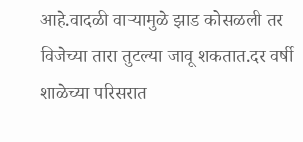आहे.वादळी वाऱ्यामुळे झाड कोसळली तर विजेच्या तारा तुटल्या जावू शकतात.दर वर्षी शाळेच्या परिसरात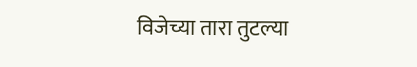विजेच्या तारा तुटल्या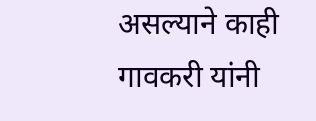असल्याने काही गावकरी यांनी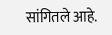सांगितले आहे.